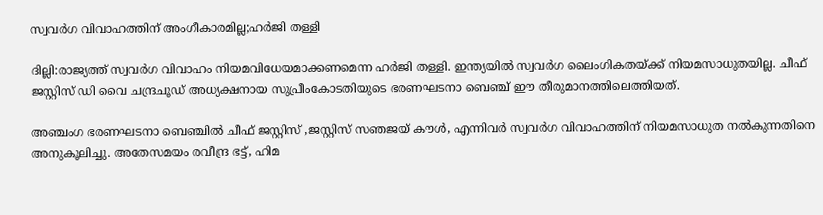സ്വവര്‍ഗ വിവാഹത്തിന് അംഗീകാരമില്ല;ഹര്‍ജി തള്ളി

ദില്ലി:രാജ്യത്ത് സ്വവര്‍ഗ വിവാഹം നിയമവിധേയമാക്കണമെന്ന ഹര്‍ജി തള്ളി. ഇന്ത്യയില്‍ സ്വവര്‍ഗ ലൈംഗികതയ്ക്ക് നിയമസാധുതയില്ല. ചീഫ് ജസ്റ്റിസ് ഡി വൈ ചന്ദ്രചൂഡ് അധ്യക്ഷനായ സുപ്രീംകോടതിയുടെ ഭരണഘടനാ ബെഞ്ച് ഈ തീരുമാനത്തിലെത്തിയത്.

അഞ്ചംഗ ഭരണഘടനാ ബെഞ്ചില്‍ ചീഫ് ജസ്റ്റിസ് ,ജസ്റ്റിസ് സഞജയ് കൗള്‍, എന്നിവര്‍ സ്വവര്‍ഗ വിവാഹത്തിന് നിയമസാധുത നല്‍കുന്നതിനെ അനുകൂലിച്ചു. അതേസമയം രവീന്ദ്ര ഭട്ട്, ഹിമ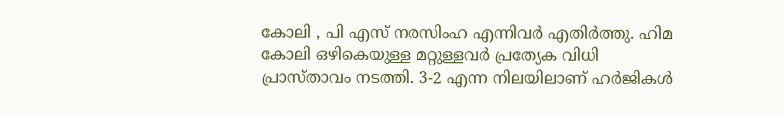കോലി , പി എസ് നരസിംഹ എന്നിവര്‍ എതിര്‍ത്തു. ഹിമ കോലി ഒഴികെയുള്ള മറ്റുള്ളവര്‍ പ്രത്യേക വിധി പ്രാസ്താവം നടത്തി. 3-2 എന്ന നിലയിലാണ് ഹര്‍ജികള്‍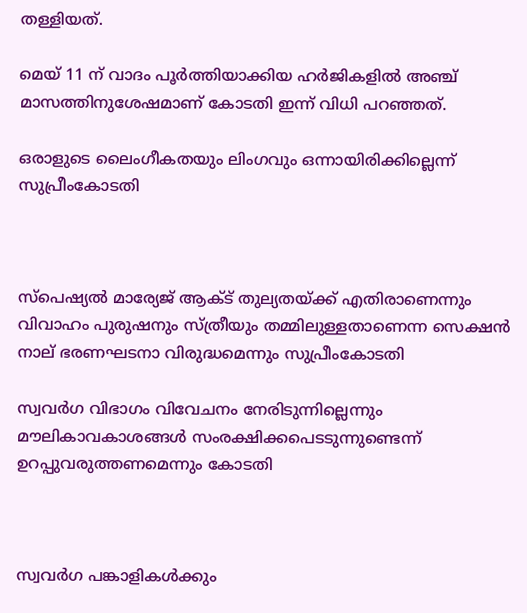തള്ളിയത്.

മെയ് 11 ന് വാദം പൂര്‍ത്തിയാക്കിയ ഹര്‍ജികളില്‍ അഞ്ച് മാസത്തിനുശേഷമാണ് കോടതി ഇന്ന് വിധി പറഞ്ഞത്.

ഒരാളുടെ ലൈംഗീകതയും ലിംഗവും ഒന്നായിരിക്കില്ലെന്ന് സുപ്രീംകോടതി



സ്‌പെഷ്യല്‍ മാര്യേജ് ആക്ട് തുല്യതയ്ക്ക് എതിരാണെന്നും വിവാഹം പുരുഷനും സ്ത്രീയും തമ്മിലുള്ളതാണെന്ന സെക്ഷന്‍ നാല് ഭരണഘടനാ വിരുദ്ധമെന്നും സുപ്രീംകോടതി

സ്വവര്‍ഗ വിഭാഗം വിവേചനം നേരിടുന്നില്ലെന്നും മൗലികാവകാശങ്ങള്‍ സംരക്ഷിക്കപെടടുന്നുണ്ടെന്ന് ഉറപ്പുവരുത്തണമെന്നും കോടതി



സ്വവര്‍ഗ പങ്കാളികള്‍ക്കും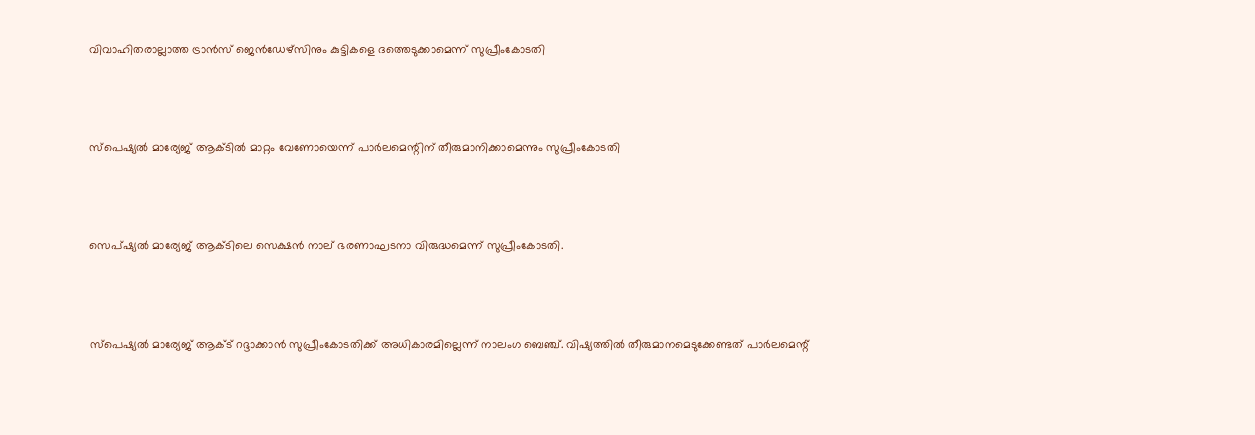വിവാഹിതരാല്ലാത്ത ട്രാന്‍സ് ജെന്‍ഡേഴ്‌സിനും കുട്ടികളെ ദത്തെടുക്കാമെന്ന് സുപ്രീംകോടതി



സ്‌പെഷ്യല്‍ മാര്യേജ് ആക്ടില്‍ മാറ്റം വേണോയെന്ന് പാര്‍ലമെന്റിന് തീരുമാനിക്കാമെന്നും സുപ്രീംകോടതി



സെപ്ഷ്യല്‍ മാര്യേജ് ആക്ടിലെ സെക്ഷന്‍ നാല് ഭരണാഘടനാ വിരുദ്ധമെന്ന് സുപ്രീംകോടതി.



സ്‌പെഷ്യല്‍ മാര്യേജ് ആക്ട് റദ്ദാക്കാന്‍ സുപ്രീംകോടതിക്ക് അധികാരമില്ലെന്ന് നാലംഗ ബെഞ്ച്. വിഷ്യത്തില്‍ തീരുമാനമെടുക്കേണ്ടത് പാര്‍ലമെന്റ്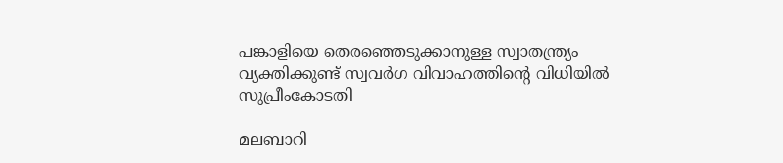പങ്കാളിയെ തെരഞ്ഞെടുക്കാനുള്ള സ്വാതന്ത്ര്യം വ്യക്തിക്കുണ്ട് സ്വവര്‍ഗ വിവാഹത്തിന്റെ വിധിയില്‍ സുപ്രീംകോടതി

മലബാറി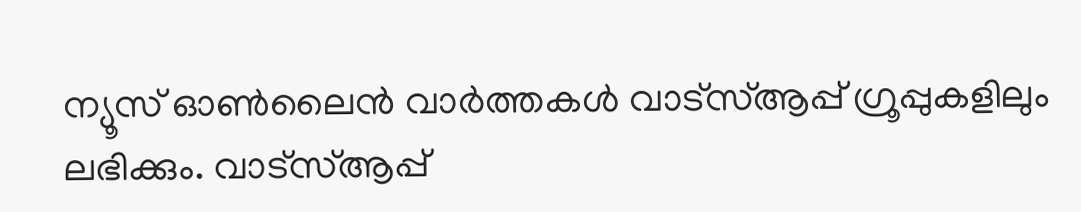ന്യൂസ് ഓണ്‍ലൈന്‍ വാര്‍ത്തകള്‍ വാട്‌സ്ആപ്പ് ഗ്രൂപ്പുകളിലും ലഭിക്കും. വാട്‌സ്ആപ്പ്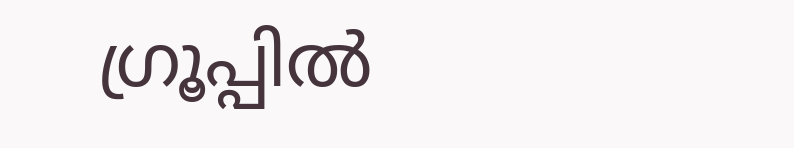ഗ്രൂപ്പില്‍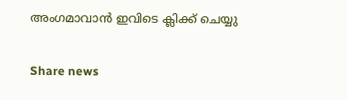അംഗമാവാന്‍ ഇവിടെ ക്ലിക്ക് ചെയ്യു

Share news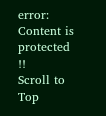error: Content is protected !!
Scroll to Top